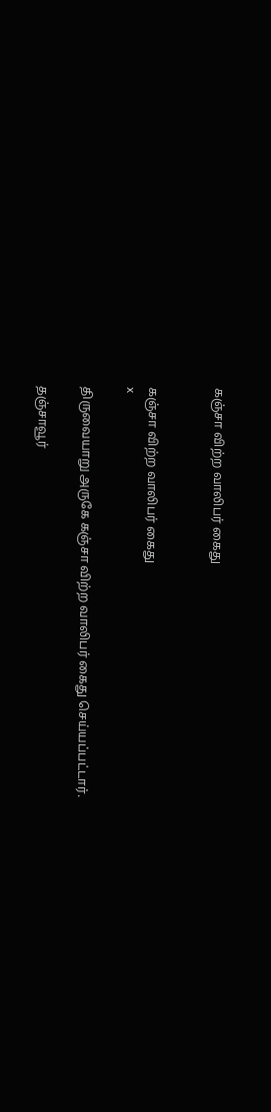கஞ்சா விற்ற வாலிபர் கைது


கஞ்சா விற்ற வாலிபர் கைது
x

திருவையாறு அருகே கஞ்சா விற்ற வாலிபர் கைது செய்யப்பட்டார்.

தஞ்சாவூர்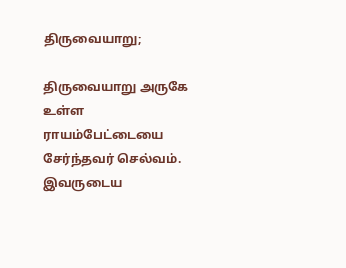திருவையாறு;

திருவையாறு அருகே உள்ள ராயம்பேட்டையை சேர்ந்தவர் செல்வம். இவருடைய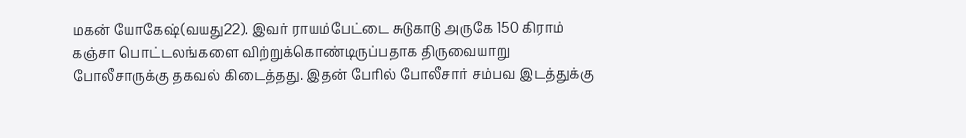மகன் யோகேஷ்(வயது22). இவர் ராயம்பேட்டை சுடுகாடு அருகே 150 கிராம் கஞ்சா பொட்டலங்களை விற்றுக்கொண்டிருப்பதாக திருவையாறு போலீசாருக்கு தகவல் கிடைத்தது. இதன் பேரில் போலீசார் சம்பவ இடத்துக்கு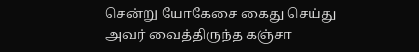சென்று யோகேசை கைது செய்து அவர் வைத்திருந்த கஞ்சா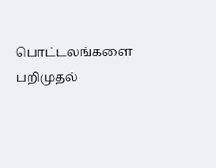பொட்டலங்களை பறிமுதல்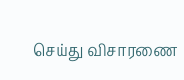செய்து விசாரணை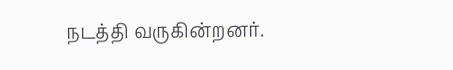நடத்தி வருகின்றனர்.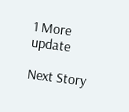1 More update

Next Story